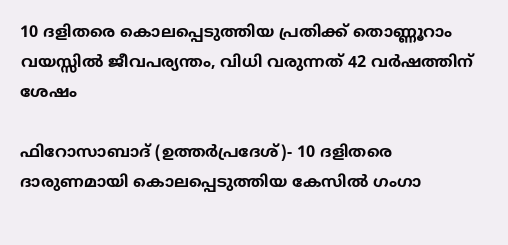10 ദളിതരെ കൊലപ്പെടുത്തിയ പ്രതിക്ക് തൊണ്ണൂറാം വയസ്സില്‍ ജീവപര്യന്തം, വിധി വരുന്നത് 42 വര്‍ഷത്തിന് ശേഷം

ഫിറോസാബാദ് (ഉത്തര്‍പ്രദേശ്)- 10 ദളിതരെ ദാരുണമായി കൊലപ്പെടുത്തിയ കേസില്‍ ഗംഗാ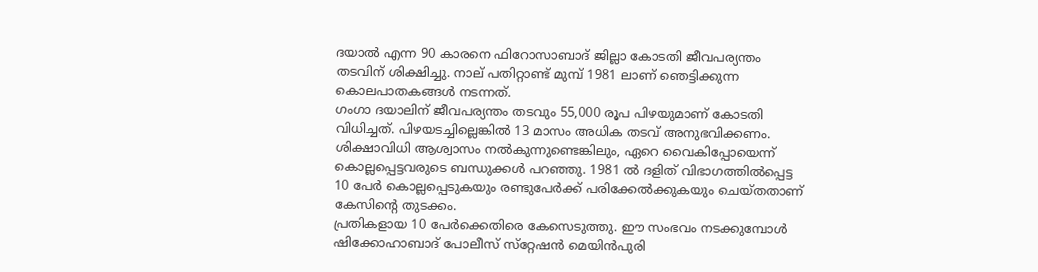ദയാല്‍ എന്ന 90 കാരനെ ഫിറോസാബാദ് ജില്ലാ കോടതി ജീവപര്യന്തം തടവിന് ശിക്ഷിച്ചു. നാല് പതിറ്റാണ്ട് മുമ്പ് 1981 ലാണ് ഞെട്ടിക്കുന്ന കൊലപാതകങ്ങള്‍ നടന്നത്.
ഗംഗാ ദയാലിന് ജീവപര്യന്തം തടവും 55,000 രൂപ പിഴയുമാണ് കോടതി വിധിച്ചത്. പിഴയടച്ചില്ലെങ്കില്‍ 13 മാസം അധിക തടവ് അനുഭവിക്കണം.
ശിക്ഷാവിധി ആശ്വാസം നല്‍കുന്നുണ്ടെങ്കിലും, ഏറെ വൈകിപ്പോയെന്ന് കൊല്ലപ്പെട്ടവരുടെ ബന്ധുക്കള്‍ പറഞ്ഞു. 1981 ല്‍ ദളിത് വിഭാഗത്തില്‍പ്പെട്ട 10 പേര്‍ കൊല്ലപ്പെടുകയും രണ്ടുപേര്‍ക്ക് പരിക്കേല്‍ക്കുകയും ചെയ്തതാണ് കേസിന്റെ തുടക്കം.
പ്രതികളായ 10 പേര്‍ക്കെതിരെ കേസെടുത്തു. ഈ സംഭവം നടക്കുമ്പോള്‍ ഷിക്കോഹാബാദ് പോലീസ് സ്‌റ്റേഷന്‍ മെയിന്‍പുരി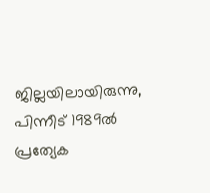ജില്ലയിലായിരുന്നു, പിന്നീട് 1989ല്‍ പ്രത്യേക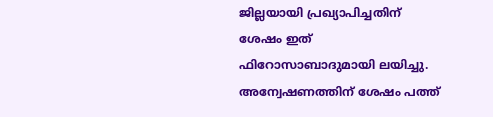ജില്ലയായി പ്രഖ്യാപിച്ചതിന് ശേഷം ഇത് ഫിറോസാബാദുമായി ലയിച്ചു.
അന്വേഷണത്തിന് ശേഷം പത്ത്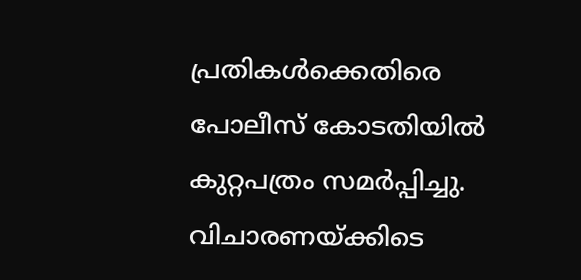പ്രതികള്‍ക്കെതിരെ പോലീസ് കോടതിയില്‍ കുറ്റപത്രം സമര്‍പ്പിച്ചു. വിചാരണയ്ക്കിടെ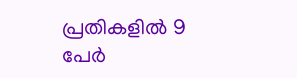പ്രതികളില്‍ 9 പേര്‍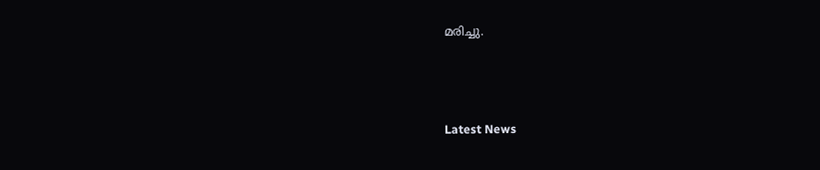മരിച്ചു.



Latest News